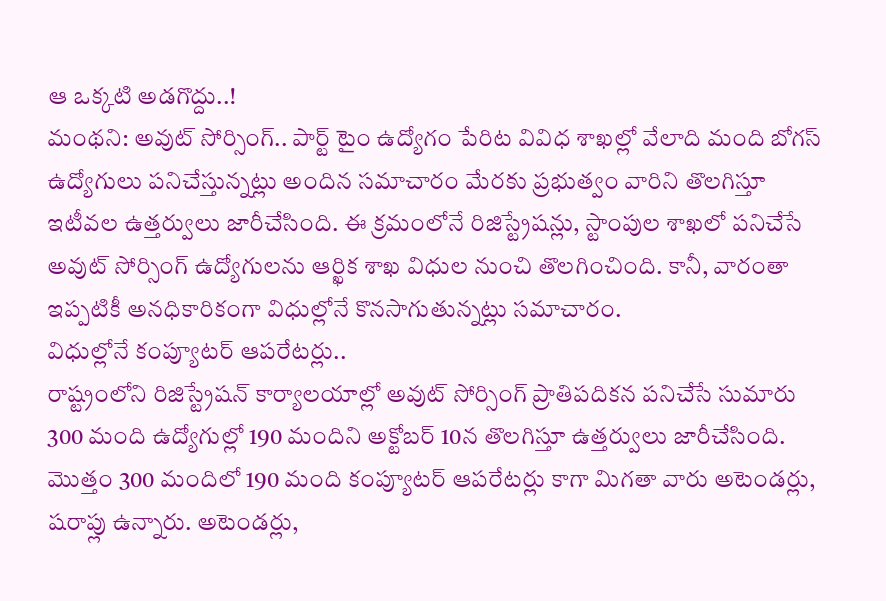ఆ ఒక్కటి అడగొద్దు..!
మంథని: అవుట్ సోర్సింగ్.. పార్ట్ టైం ఉద్యోగం పేరిట వివిధ శాఖల్లో వేలాది మంది బోగస్ ఉద్యోగులు పనిచేస్తున్నట్లు అందిన సమాచారం మేరకు ప్రభుత్వం వారిని తొలగిస్తూ ఇటీవల ఉత్తర్వులు జారీచేసింది. ఈ క్రమంలోనే రిజిస్ట్రేషన్లు, స్టాంపుల శాఖలో పనిచేసే అవుట్ సోర్సింగ్ ఉద్యోగులను ఆర్ఖిక శాఖ విధుల నుంచి తొలగించింది. కానీ, వారంతా ఇప్పటికీ అనధికారికంగా విధుల్లోనే కొనసాగుతున్నట్లు సమాచారం.
విధుల్లోనే కంప్యూటర్ ఆపరేటర్లు..
రాష్ట్రంలోని రిజిస్ట్రేషన్ కార్యాలయాల్లో అవుట్ సోర్సింగ్ ప్రాతిపదికన పనిచేసే సుమారు 300 మంది ఉద్యోగుల్లో 190 మందిని అక్టోబర్ 10న తొలగిస్తూ ఉత్తర్వులు జారీచేసింది. మొత్తం 300 మందిలో 190 మంది కంప్యూటర్ ఆపరేటర్లు కాగా మిగతా వారు అటెండర్లు, షరాప్లు ఉన్నారు. అటెండర్లు,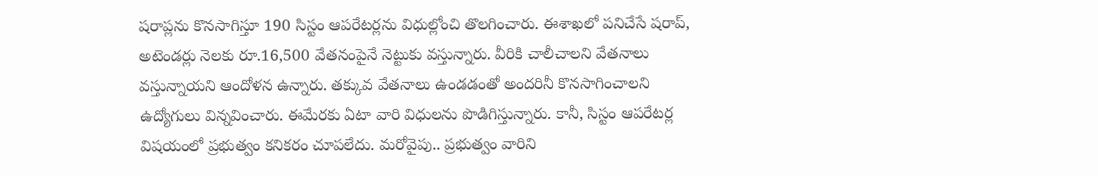షరాప్లను కొనసాగిస్తూ 190 సిస్టం ఆపరేటర్లను విధుల్లోంచి తొలగించారు. ఈశాఖలో పనిచేసే షరాప్, అటెండర్లు నెలకు రూ.16,500 వేతనంపైనే నెట్టుకు వస్తున్నారు. వీరికి చాలీచాలని వేతనాలు వస్తున్నాయని ఆందోళన ఉన్నారు. తక్కువ వేతనాలు ఉండడంతో అందరినీ కొనసాగించాలని ఉద్యోగులు విన్నవించారు. ఈమేరకు ఏటా వారి విధులను పొడిగిస్తున్నారు. కానీ, సిస్టం ఆపరేటర్ల విషయంలో ప్రభుత్వం కనికరం చూపలేదు. మరోవైపు.. ప్రభుత్వం వారిని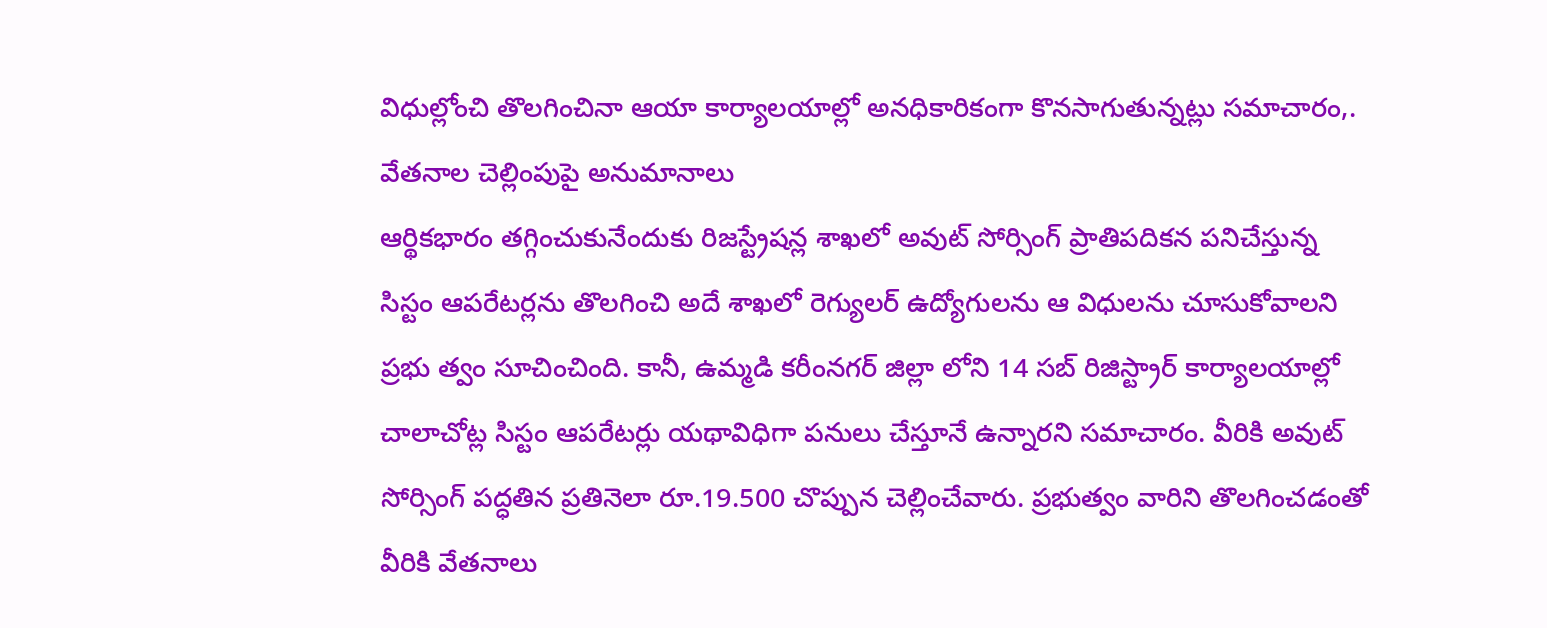విధుల్లోంచి తొలగించినా ఆయా కార్యాలయాల్లో అనధికారికంగా కొనసాగుతున్నట్లు సమాచారం,.
వేతనాల చెల్లింపుపై అనుమానాలు
ఆర్థికభారం తగ్గించుకునేందుకు రిజస్ట్రేషన్ల శాఖలో అవుట్ సోర్సింగ్ ప్రాతిపదికన పనిచేస్తున్న సిస్టం ఆపరేటర్లను తొలగించి అదే శాఖలో రెగ్యులర్ ఉద్యోగులను ఆ విధులను చూసుకోవాలని ప్రభు త్వం సూచించింది. కానీ, ఉమ్మడి కరీంనగర్ జిల్లా లోని 14 సబ్ రిజిస్ట్రార్ కార్యాలయాల్లో చాలాచోట్ల సిస్టం ఆపరేటర్లు యథావిధిగా పనులు చేస్తూనే ఉన్నారని సమాచారం. వీరికి అవుట్ సోర్సింగ్ పద్ధతిన ప్రతినెలా రూ.19.500 చొప్పున చెల్లించేవారు. ప్రభుత్వం వారిని తొలగించడంతో వీరికి వేతనాలు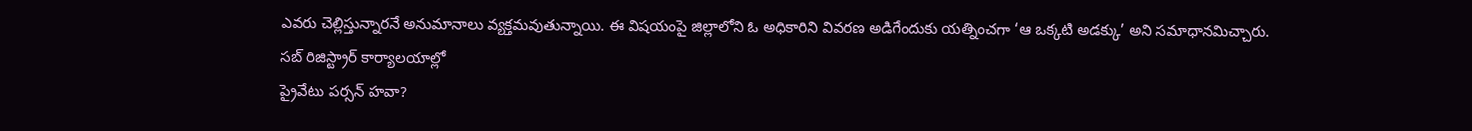ఎవరు చెల్లిస్తున్నారనే అనుమానాలు వ్యక్తమవుతున్నాయి. ఈ విషయంపై జిల్లాలోని ఓ అధికారిని వివరణ అడిగేందుకు యత్నించగా ‘ఆ ఒక్కటి అడక్కు’ అని సమాధానమిచ్చారు.
సబ్ రిజిస్ట్రార్ కార్యాలయాల్లో
ప్రైవేటు పర్సన్ హవా?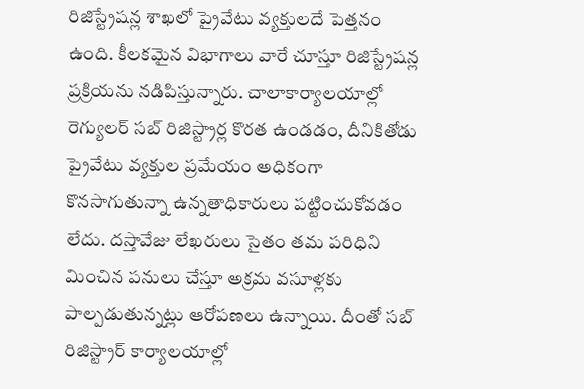రిజిస్ట్రేషన్ల శాఖలో ప్రైవేటు వ్యక్తులదే పెత్తనం ఉంది. కీలకమైన విభాగాలు వారే చూస్తూ రిజిస్ట్రేషన్ల ప్రక్రియను నడిపిస్తున్నారు. చాలాకార్యాలయాల్లో రెగ్యులర్ సబ్ రిజిస్ట్రార్ల కొరత ఉండడం, దీనికితోడు ప్రైవేటు వ్యక్తుల ప్రమేయం అధికంగా కొనసాగుతున్నా ఉన్నతాధికారులు పట్టించుకోవడం లేదు. దస్తావేజు లేఖరులు సైతం తమ పరిధిని మించిన పనులు చేస్తూ అక్రమ వసూళ్లకు పాల్పడుతున్నట్లు ఆరోపణలు ఉన్నాయి. దీంతో సబ్ రిజిస్ట్రార్ కార్యాలయాల్లో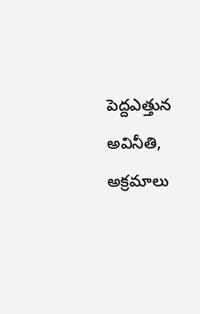పెద్దఎత్తున అవినీతి, అక్రమాలు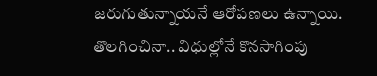జరుగుతున్నాయనే ఆరోపణలు ఉన్నాయి.
తొలగించినా.. విధుల్లోనే కొనసాగింపు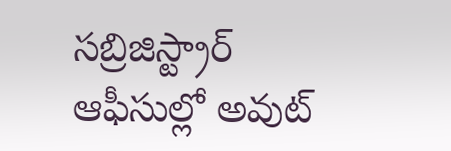సబ్రిజిస్ట్రార్ ఆఫీసుల్లో అవుట్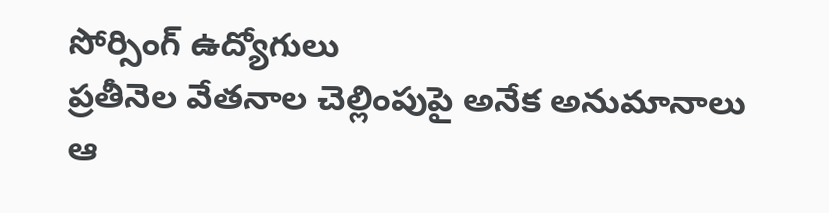సోర్సింగ్ ఉద్యోగులు
ప్రతీనెల వేతనాల చెల్లింపుపై అనేక అనుమానాలు
ఆ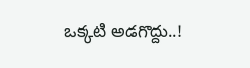ఒక్కటి అడగొద్దు..!